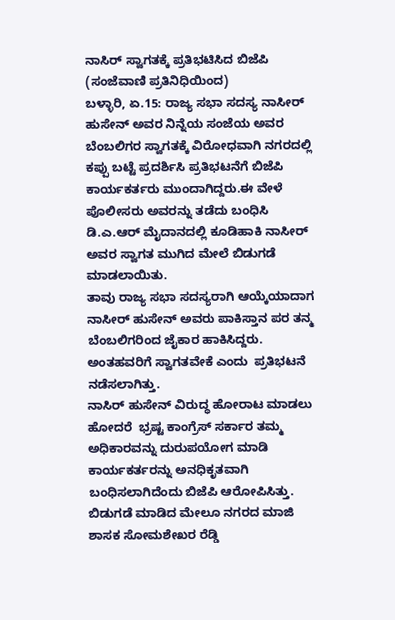ನಾಸಿರ್ ಸ್ವಾಗತಕ್ಕೆ ಪ್ರತಿಭಟಿಸಿದ ಬಿಜೆಪಿ
(ಸಂಜೆವಾಣಿ ಪ್ರತಿನಿಧಿಯಿಂದ)
ಬಳ್ಳಾರಿ, ಏ.15: ರಾಜ್ಯ ಸಭಾ ಸದಸ್ಯ ನಾಸೀರ್ ಹುಸೇನ್ ಅವರ ನಿನ್ನೆಯ ಸಂಜೆಯ ಅವರ ಬೆಂಬಲಿಗರ ಸ್ವಾಗತಕ್ಕೆ ವಿರೋಧವಾಗಿ ನಗರದಲ್ಲಿ ಕಪ್ಪು ಬಟ್ಟೆ ಪ್ರದರ್ಶಿಸಿ ಪ್ರತಿಭಟನೆಗೆ ಬಿಜೆಪಿ ಕಾರ್ಯಕರ್ತರು ಮುಂದಾಗಿದ್ದರು.ಈ ವೇಳೆ ಪೊಲೀಸರು ಅವರನ್ನು ತಡೆದು ಬಂಧಿಸಿ ಡಿ.ಎ.ಆರ್ ಮೈದಾನದಲ್ಲಿ ಕೂಡಿಹಾಕಿ ನಾಸೀರ್ ಅವರ ಸ್ವಾಗತ ಮುಗಿದ ಮೇಲೆ ಬಿಡುಗಡೆ ಮಾಡಲಾಯಿತು.
ತಾವು ರಾಜ್ಯ ಸಭಾ ಸದಸ್ಯರಾಗಿ ಆಯ್ಕೆಯಾದಾಗ ನಾಸೀರ್ ಹುಸೇನ್ ಅವರು ಪಾಕಿಸ್ತಾನ ಪರ ತನ್ಮ ಬೆಂಬಲಿಗರಿಂದ ಜೈಕಾರ ಹಾಕಿಸಿದ್ದರು. ಅಂತಹವರಿಗೆ ಸ್ವಾಗತವೇಕೆ ಎಂದು  ಪ್ರತಿಭಟನೆ ನಡೆಸಲಾಗಿತ್ತು.
ನಾಸಿರ್ ಹುಸೇನ್ ವಿರುದ್ಧ ಹೋರಾಟ ಮಾಡಲು ಹೋದರೆ  ಭ್ರಷ್ಟ ಕಾಂಗ್ರೆಸ್ ಸರ್ಕಾರ ತಮ್ಮ ಅಧಿಕಾರವನ್ನು ದುರುಪಯೋಗ ಮಾಡಿ  ಕಾರ್ಯಕರ್ತರನ್ನು ಅನಧಿಕೃತವಾಗಿ ಬಂಧಿಸಲಾಗಿದೆಂದು ಬಿಜೆಪಿ ಆರೋಪಿಸಿತ್ತು.
ಬಿಡುಗಡೆ ಮಾಡಿದ ಮೇಲೂ ನಗರದ ಮಾಜಿ ಶಾಸಕ ಸೋಮಶೇಖರ ರೆಡ್ಡಿ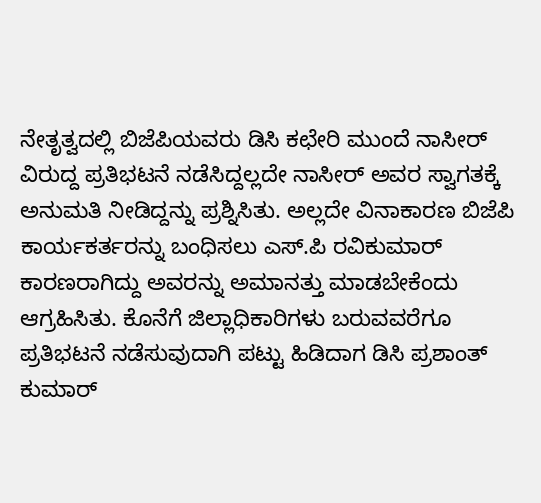ನೇತೃತ್ವದಲ್ಲಿ ಬಿಜೆಪಿಯವರು ಡಿಸಿ ಕಛೇರಿ ಮುಂದೆ ನಾಸೀರ್ ವಿರುದ್ದ ಪ್ರತಿಭಟನೆ ನಡೆಸಿದ್ದಲ್ಲದೇ ನಾಸೀರ್ ಅವರ ಸ್ವಾಗತಕ್ಕೆ ಅನುಮತಿ ನೀಡಿದ್ದನ್ನು ಪ್ರಶ್ನಿಸಿತು. ಅಲ್ಲದೇ ವಿನಾಕಾರಣ ಬಿಜೆಪಿ ಕಾರ್ಯಕರ್ತರನ್ನು ಬಂಧಿಸಲು ಎಸ್.ಪಿ ರವಿಕುಮಾರ್ ಕಾರಣರಾಗಿದ್ದು ಅವರನ್ನು ಅಮಾನತ್ತು ಮಾಡಬೇಕೆಂದು ಆಗ್ರಹಿಸಿತು. ಕೊನೆಗೆ ಜಿಲ್ಲಾಧಿಕಾರಿಗಳು ಬರುವವರೆಗೂ ಪ್ರತಿಭಟನೆ ನಡೆಸುವುದಾಗಿ ಪಟ್ಟು ಹಿಡಿದಾಗ ಡಿಸಿ ಪ್ರಶಾಂತ್ ಕುಮಾರ್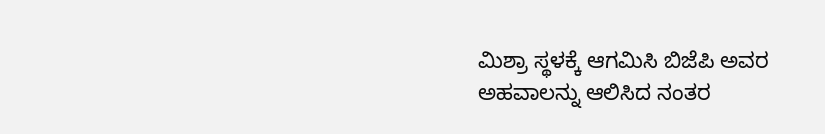ಮಿಶ್ರಾ ಸ್ಥಳಕ್ಕೆ ಆಗಮಿಸಿ ಬಿಜೆಪಿ ಅವರ ಅಹವಾಲನ್ನು ಆಲಿಸಿದ ನಂತರ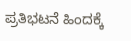ಪ್ರತಿಭಟನೆ ಹಿಂದಕ್ಕೆ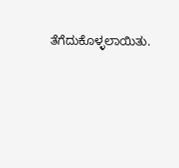ತೆಗೆದುಕೊಳ್ಳಲಾಯಿತು.